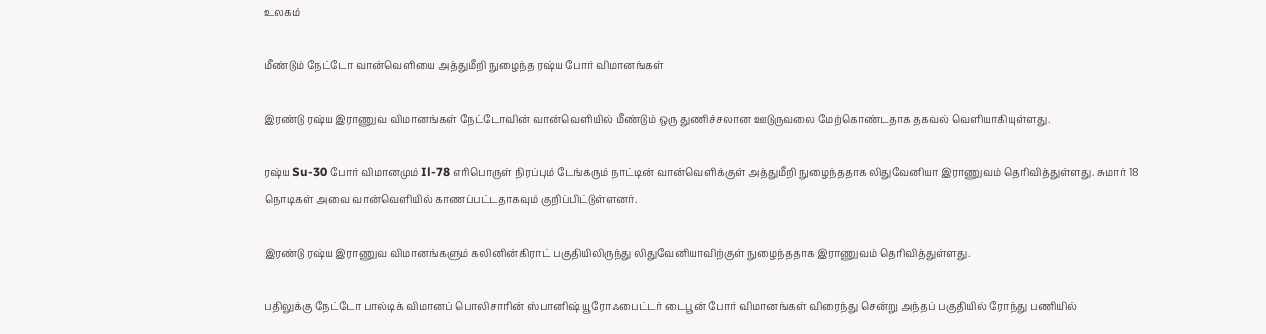உலகம்

மீண்டும் நேட்டோ வான்வெளியை அத்துமீறி நுழைந்த ரஷ்ய போர் விமானங்கள்

இரண்டு ரஷ்ய இராணுவ விமானங்கள் நேட்டோவின் வான்வெளியில் மீண்டும் ஒரு துணிச்சலான ஊடுருவலை மேற்கொண்டதாக தகவல் வெளியாகியுள்ளது.

ரஷ்ய Su-30 போர் விமானமும் Il-78 எரிபொருள் நிரப்பும் டேங்கரும் நாட்டின் வான்வெளிக்குள் அத்துமீறி நுழைந்ததாக லிதுவேனியா இராணுவம் தெரிவித்துள்ளது. சுமார் 18 நொடிகள் அவை வான்வெளியில் காணப்பட்டதாகவும் குறிப்பிட்டுள்ளனர்.

இரண்டு ரஷ்ய இராணுவ விமானங்களும் கலினின்கிராட் பகுதியிலிருந்து லிதுவேனியாவிற்குள் நுழைந்ததாக இராணுவம் தெரிவித்துள்ளது.

பதிலுக்கு நேட்டோ பால்டிக் விமானப் பொலிசாரின் ஸ்பானிஷ் யூரோஃபைட்டர் டைபூன் போர் விமானங்கள் விரைந்து சென்று அந்தப் பகுதியில் ரோந்து பணியில்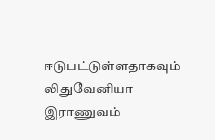ஈடுபட்டுள்ளதாகவும் லிதுவேனியா இராணுவம்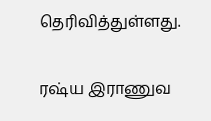தெரிவித்துள்ளது.

ரஷ்ய இராணுவ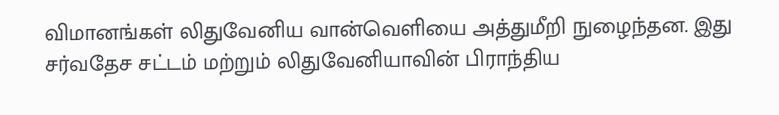விமானங்கள் லிதுவேனிய வான்வெளியை அத்துமீறி நுழைந்தன. இது சர்வதேச சட்டம் மற்றும் லிதுவேனியாவின் பிராந்திய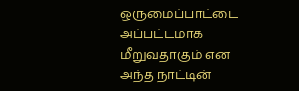ஒருமைப்பாட்டை அப்பட்டமாக மீறுவதாகும் என அந்த நாட்டின்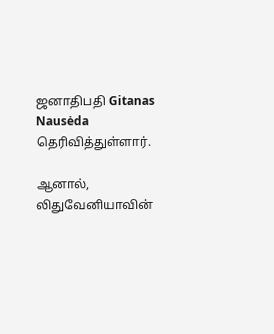ஜனாதிபதி Gitanas Nausėda தெரிவித்துள்ளார்.

ஆனால், லிதுவேனியாவின்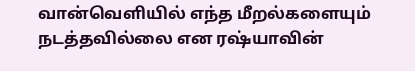வான்வெளியில் எந்த மீறல்களையும் நடத்தவில்லை என ரஷ்யாவின்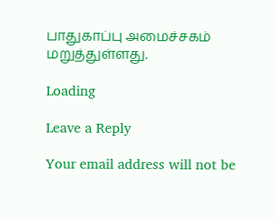பாதுகாப்பு அமைச்சகம் மறுத்துள்ளது.

Loading

Leave a Reply

Your email address will not be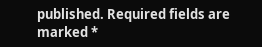published. Required fields are marked *